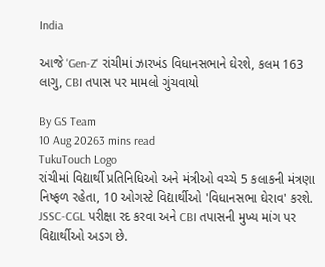India

આજે 'Gen-Z' રાંચીમાં ઝારખંડ વિધાનસભાને ઘેરશે, કલમ 163 લાગુ, CBI તપાસ પર મામલો ગુંચવાયો

By GS Team
10 Aug 20263 mins read
TukuTouch Logo
રાંચીમાં વિદ્યાર્થી પ્રતિનિધિઓ અને મંત્રીઓ વચ્ચે 5 કલાકની મંત્રણા નિષ્ફળ રહેતા, 10 ઓગસ્ટે વિદ્યાર્થીઓ 'વિધાનસભા ઘેરાવ' કરશે. JSSC-CGL પરીક્ષા રદ કરવા અને CBI તપાસની મુખ્ય માંગ પર વિદ્યાર્થીઓ અડગ છે.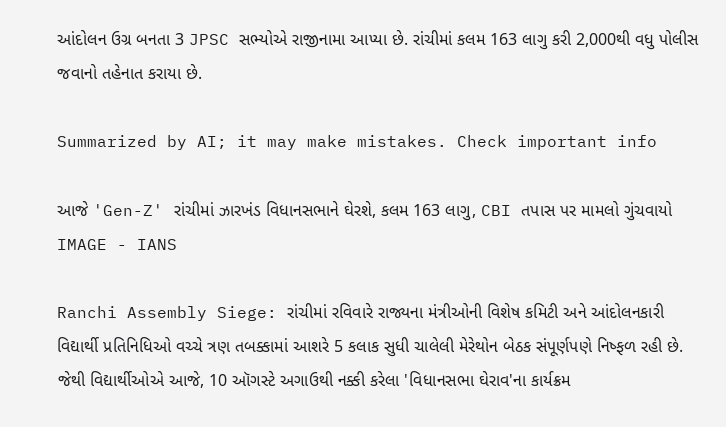આંદોલન ઉગ્ર બનતા 3 JPSC સભ્યોએ રાજીનામા આપ્યા છે. રાંચીમાં કલમ 163 લાગુ કરી 2,000થી વધુ પોલીસ જવાનો તહેનાત કરાયા છે.

Summarized by AI; it may make mistakes. Check important info

આજે 'Gen-Z' રાંચીમાં ઝારખંડ વિધાનસભાને ઘેરશે, કલમ 163 લાગુ, CBI તપાસ પર મામલો ગુંચવાયો
IMAGE - IANS

Ranchi Assembly Siege: રાંચીમાં રવિવારે રાજ્યના મંત્રીઓની વિશેષ કમિટી અને આંદોલનકારી વિદ્યાર્થી પ્રતિનિધિઓ વચ્ચે ત્રણ તબક્કામાં આશરે 5 કલાક સુધી ચાલેલી મેરેથોન બેઠક સંપૂર્ણપણે નિષ્ફળ રહી છે. જેથી વિદ્યાર્થીઓએ આજે, 10 ઑગસ્ટે અગાઉથી નક્કી કરેલા 'વિધાનસભા ઘેરાવ'ના કાર્યક્રમ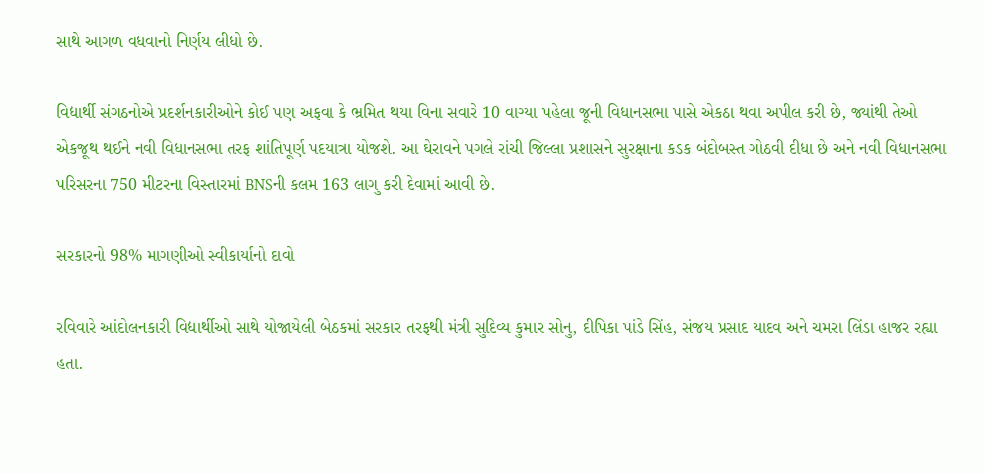સાથે આગળ વધવાનો નિર્ણય લીધો છે.

વિદ્યાર્થી સંગઠનોએ પ્રદર્શનકારીઓને કોઈ પણ અફવા કે ભ્રમિત થયા વિના સવારે 10 વાગ્યા પહેલા જૂની વિધાનસભા પાસે એકઠા થવા અપીલ કરી છે, જ્યાંથી તેઓ એકજૂથ થઈને નવી વિધાનસભા તરફ શાંતિપૂર્ણ પદયાત્રા યોજશે. આ ઘેરાવને પગલે રાંચી જિલ્લા પ્રશાસને સુરક્ષાના કડક બંદોબસ્ત ગોઠવી દીધા છે અને નવી વિધાનસભા પરિસરના 750 મીટરના વિસ્તારમાં BNSની કલમ 163 લાગુ કરી દેવામાં આવી છે.

સરકારનો 98% માગણીઓ સ્વીકાર્યાનો દાવો

રવિવારે આંદોલનકારી વિદ્યાર્થીઓ સાથે યોજાયેલી બેઠકમાં સરકાર તરફથી મંત્રી સુદિવ્ય કુમાર સોનુ, દીપિકા પાંડે સિંહ, સંજય પ્રસાદ યાદવ અને ચમરા લિંડા હાજર રહ્યા હતા.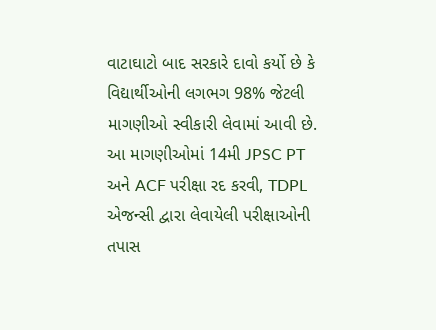વાટાઘાટો બાદ સરકારે દાવો કર્યો છે કે વિદ્યાર્થીઓની લગભગ 98% જેટલી માગણીઓ સ્વીકારી લેવામાં આવી છે. આ માગણીઓમાં 14મી JPSC PT અને ACF પરીક્ષા રદ કરવી, TDPL એજન્સી દ્વારા લેવાયેલી પરીક્ષાઓની તપાસ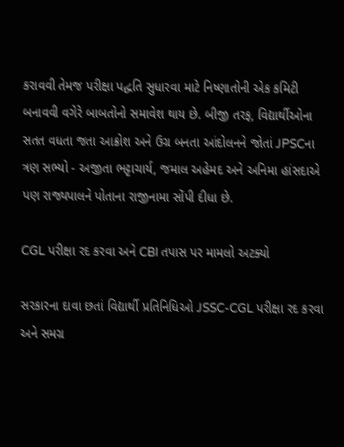કરાવવી તેમજ પરીક્ષા પદ્ધતિ સુધારવા માટે નિષ્ણાતોની એક કમિટી બનાવવી વગેરે બાબતોનો સમાવેશ થાય છે. બીજી તરફ, વિદ્યાર્થીઓના સતત વધતા જતા આક્રોશ અને ઉગ્ર બનતા આંદોલનને જોતાં JPSCના ત્રણ સભ્યો - અજીતા ભટ્ટાચાર્ય, જમાલ અહેમદ અને અનિમા હાંસદાએ પણ રાજ્યપાલને પોતાના રાજીનામા સોંપી દીધા છે.

CGL પરીક્ષા રદ કરવા અને CBI તપાસ પર મામલો અટક્યો

સરકારના દાવા છતાં વિદ્યાર્થી પ્રતિનિધિઓ JSSC-CGL પરીક્ષા રદ કરવા અને સમગ્ર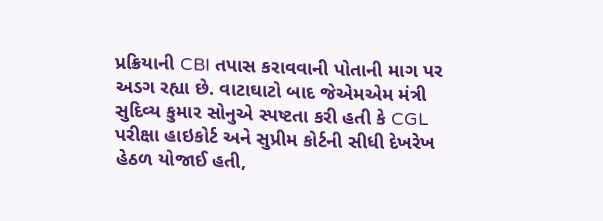પ્રક્રિયાની CBI તપાસ કરાવવાની પોતાની માગ પર અડગ રહ્યા છે. વાટાઘાટો બાદ જેએમએમ મંત્રી સુદિવ્ય કુમાર સોનુએ સ્પષ્ટતા કરી હતી કે CGL પરીક્ષા હાઇકોર્ટ અને સુપ્રીમ કોર્ટની સીધી દેખરેખ હેઠળ યોજાઈ હતી,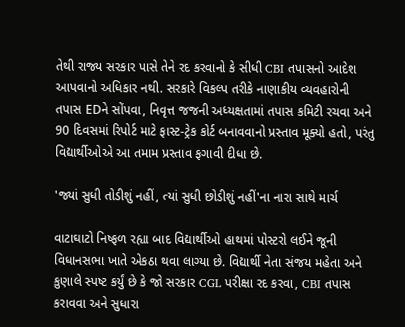તેથી રાજ્ય સરકાર પાસે તેને રદ કરવાનો કે સીધી CBI તપાસનો આદેશ આપવાનો અધિકાર નથી. સરકારે વિકલ્પ તરીકે નાણાકીય વ્યવહારોની તપાસ EDને સોંપવા, નિવૃત્ત જજની અધ્યક્ષતામાં તપાસ કમિટી રચવા અને 90 દિવસમાં રિપોર્ટ માટે ફાસ્ટ-ટ્રેક કોર્ટ બનાવવાનો પ્રસ્તાવ મૂક્યો હતો, પરંતુ વિદ્યાર્થીઓએ આ તમામ પ્રસ્તાવ ફગાવી દીધા છે.

'જ્યાં સુધી તોડીશું નહીં, ત્યાં સુધી છોડીશું નહીં'ના નારા સાથે માર્ચ

વાટાઘાટો નિષ્ફળ રહ્યા બાદ વિદ્યાર્થીઓ હાથમાં પોસ્ટરો લઈને જૂની વિધાનસભા ખાતે એકઠા થવા લાગ્યા છે. વિદ્યાર્થી નેતા સંજય મહેતા અને કુણાલે સ્પષ્ટ કર્યું છે કે જો સરકાર CGL પરીક્ષા રદ કરવા, CBI તપાસ કરાવવા અને સુધારા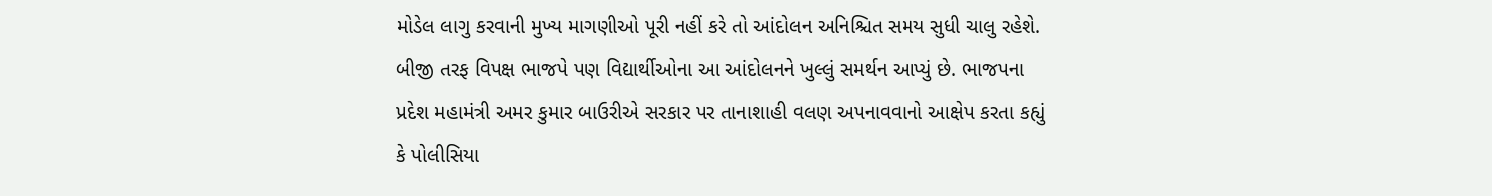મોડેલ લાગુ કરવાની મુખ્ય માગણીઓ પૂરી નહીં કરે તો આંદોલન અનિશ્ચિત સમય સુધી ચાલુ રહેશે. બીજી તરફ વિપક્ષ ભાજપે પણ વિદ્યાર્થીઓના આ આંદોલનને ખુલ્લું સમર્થન આપ્યું છે. ભાજપના પ્રદેશ મહામંત્રી અમર કુમાર બાઉરીએ સરકાર પર તાનાશાહી વલણ અપનાવવાનો આક્ષેપ કરતા કહ્યું કે પોલીસિયા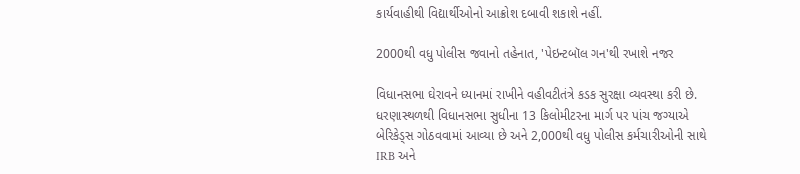કાર્યવાહીથી વિદ્યાર્થીઓનો આક્રોશ દબાવી શકાશે નહીં.

2000થી વધુ પોલીસ જવાનો તહેનાત, 'પેઇન્ટબૉલ ગન'થી રખાશે નજર

વિધાનસભા ઘેરાવને ધ્યાનમાં રાખીને વહીવટીતંત્રે કડક સુરક્ષા વ્યવસ્થા કરી છે. ધરણાસ્થળથી વિધાનસભા સુધીના 13 કિલોમીટરના માર્ગ પર પાંચ જગ્યાએ બેરિકેડ્સ ગોઠવવામાં આવ્યા છે અને 2,000થી વધુ પોલીસ કર્મચારીઓની સાથે IRB અને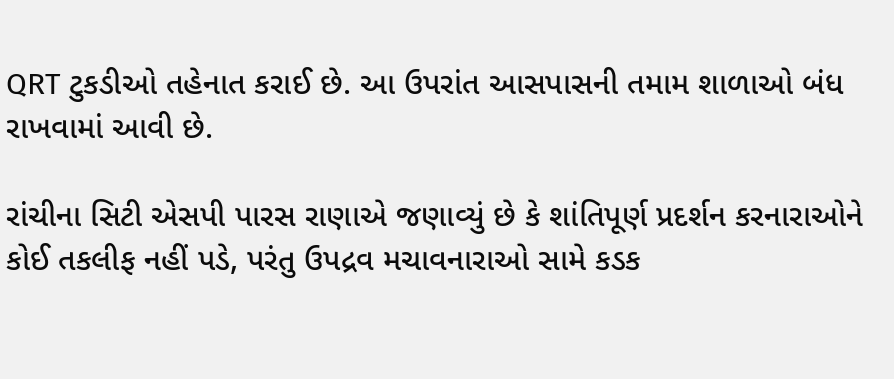QRT ટુકડીઓ તહેનાત કરાઈ છે. આ ઉપરાંત આસપાસની તમામ શાળાઓ બંધ રાખવામાં આવી છે.

રાંચીના સિટી એસપી પારસ રાણાએ જણાવ્યું છે કે શાંતિપૂર્ણ પ્રદર્શન કરનારાઓને કોઈ તકલીફ નહીં પડે, પરંતુ ઉપદ્રવ મચાવનારાઓ સામે કડક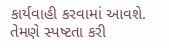કાર્યવાહી કરવામાં આવશે. તેમણે સ્પષ્ટતા કરી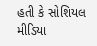હતી કે સોશિયલ મીડિયા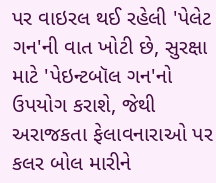પર વાઇરલ થઈ રહેલી 'પેલેટ ગન'ની વાત ખોટી છે, સુરક્ષા માટે 'પેઇન્ટબૉલ ગન'નો ઉપયોગ કરાશે, જેથી અરાજકતા ફેલાવનારાઓ પર કલર બોલ મારીને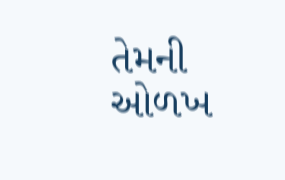તેમની ઓળખ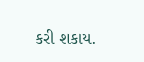કરી શકાય.